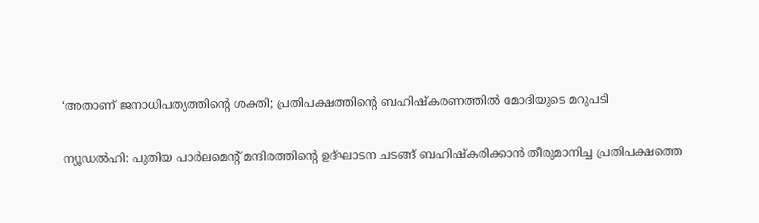‘അതാണ് ജനാധിപത്യത്തിന്റെ ശക്തി; പ്രതിപക്ഷത്തിന്റെ ബഹിഷ്‌കരണത്തില്‍ മോദിയുടെ മറുപടി

ന്യൂഡല്‍ഹി: പുതിയ പാര്‍ലമെന്റ് മന്ദിരത്തിന്റെ ഉദ്ഘാടന ചടങ്ങ് ബഹിഷ്‌കരിക്കാന്‍ തീരുമാനിച്ച പ്രതിപക്ഷത്തെ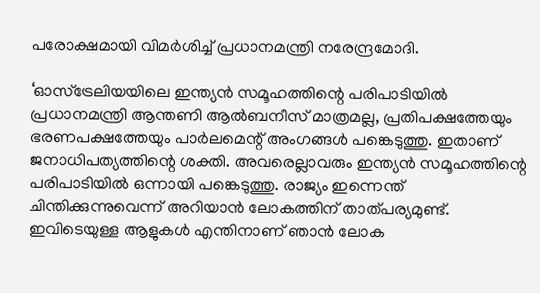പരോക്ഷമായി വിമര്‍ശിച്ച് പ്രധാനമന്ത്രി നരേന്ദ്രമോദി.

‘ഓസ്ട്രേലിയയിലെ ഇന്ത്യന്‍ സമൂഹത്തിന്റെ പരിപാടിയില്‍ പ്രധാനമന്ത്രി ആന്തണി ആല്‍ബനീസ് മാത്രമല്ല, പ്രതിപക്ഷത്തേയും ഭരണപക്ഷത്തേയും പാര്‍ലമെന്റ് അംഗങ്ങള്‍ പങ്കെടുത്തു. ഇതാണ് ജനാധിപത്യത്തിന്റെ ശക്തി. അവരെല്ലാവരും ഇന്ത്യന്‍ സമൂഹത്തിന്റെ പരിപാടിയില്‍ ഒന്നായി പങ്കെടുത്തു. രാജ്യം ഇന്നെന്ത് ചിന്തിക്കുന്നുവെന്ന് അറിയാന്‍ ലോകത്തിന് താത്പര്യമുണ്ട്. ഇവിടെയുള്ള ആളുകള്‍ എന്തിനാണ് ഞാന്‍ ലോക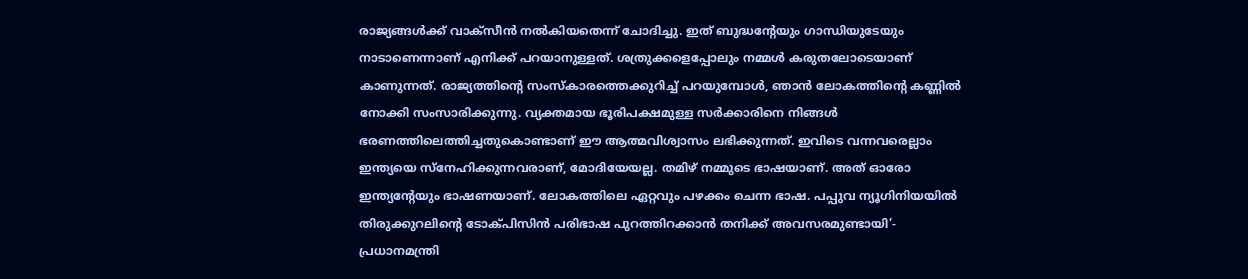രാജ്യങ്ങള്‍ക്ക് വാക്സീന്‍ നല്‍കിയതെന്ന് ചോദിച്ചു. ഇത് ബുദ്ധന്റേയും ഗാന്ധിയുടേയും നാടാണെന്നാണ് എനിക്ക് പറയാനുള്ളത്. ശത്രുക്കളെപ്പോലും നമ്മള്‍ കരുതലോടെയാണ് കാണുന്നത്. രാജ്യത്തിന്റെ സംസ്‌കാരത്തെക്കുറിച്ച് പറയുമ്പോള്‍, ഞാന്‍ ലോകത്തിന്റെ കണ്ണില്‍ നോക്കി സംസാരിക്കുന്നു. വ്യക്തമായ ഭൂരിപക്ഷമുള്ള സര്‍ക്കാരിനെ നിങ്ങള്‍ ഭരണത്തിലെത്തിച്ചതുകൊണ്ടാണ് ഈ ആത്മവിശ്വാസം ലഭിക്കുന്നത്. ഇവിടെ വന്നവരെല്ലാം ഇന്ത്യയെ സ്നേഹിക്കുന്നവരാണ്, മോദിയേയല്ല. തമിഴ് നമ്മുടെ ഭാഷയാണ്. അത് ഓരോ ഇന്ത്യന്റേയും ഭാഷണയാണ്. ലോകത്തിലെ ഏറ്റവും പഴക്കം ചെന്ന ഭാഷ. പപ്പുവ ന്യൂഗിനിയയില്‍ തിരുക്കുറലിന്റെ ടോക്പിസിന്‍ പരിഭാഷ പുറത്തിറക്കാന്‍ തനിക്ക് അവസരമുണ്ടായി’- പ്രധാനമന്ത്രി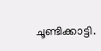ചൂണ്ടിക്കാട്ടി.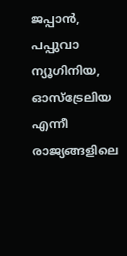ജപ്പാന്‍, പപ്പുവാ ന്യൂഗിനിയ, ഓസ്ട്രേലിയ എന്നീ രാജ്യങ്ങളിലെ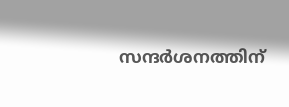സന്ദര്‍ശനത്തിന്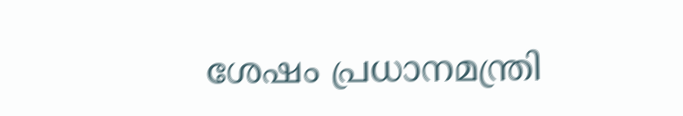ശേഷം പ്രധാനമന്ത്രി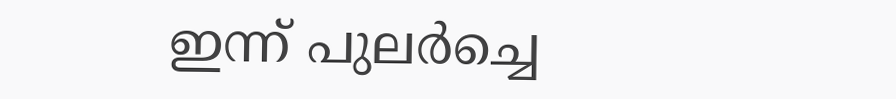ഇന്ന് പുലര്‍ച്ചെ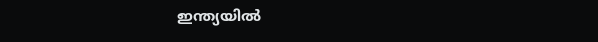ഇന്ത്യയില്‍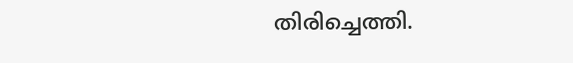തിരിച്ചെത്തി.